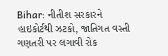Bihar: નીતીશ સરકારને હાઇકોર્ટથી ઝટકો, જાતિગત વસ્તી ગણતરી પર લગાવી રોક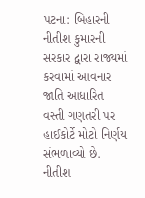પટના: બિહારની નીતીશ કુમારની સરકાર દ્વારા રાજ્યમાં કરવામાં આવનાર જાતિ આધારિત વસ્તી ગણતરી પર હાઈકોર્ટે મોટો નિર્ણય સંભળાવ્યો છે. નીતીશ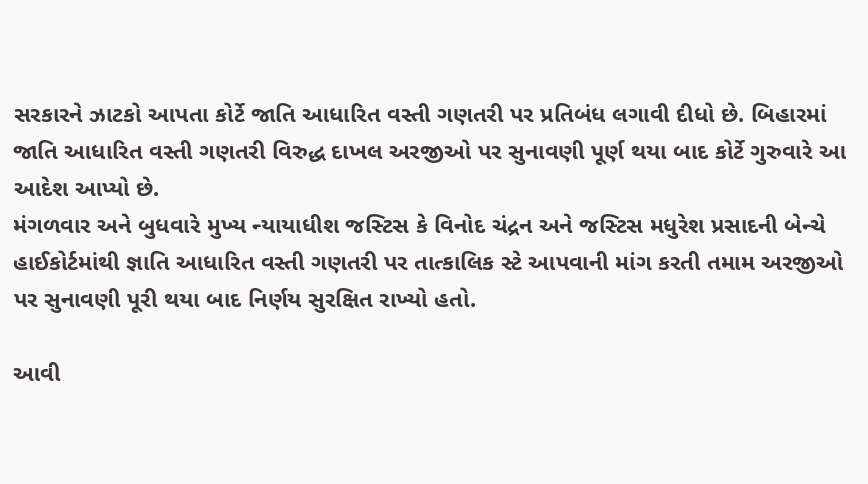સરકારને ઝાટકો આપતા કોર્ટે જાતિ આધારિત વસ્તી ગણતરી પર પ્રતિબંધ લગાવી દીધો છે. બિહારમાં જાતિ આધારિત વસ્તી ગણતરી વિરુદ્ધ દાખલ અરજીઓ પર સુનાવણી પૂર્ણ થયા બાદ કોર્ટે ગુરુવારે આ આદેશ આપ્યો છે.
મંગળવાર અને બુધવારે મુખ્ય ન્યાયાધીશ જસ્ટિસ કે વિનોદ ચંદ્રન અને જસ્ટિસ મધુરેશ પ્રસાદની બેન્ચે હાઈકોર્ટમાંથી જ્ઞાતિ આધારિત વસ્તી ગણતરી પર તાત્કાલિક સ્ટે આપવાની માંગ કરતી તમામ અરજીઓ પર સુનાવણી પૂરી થયા બાદ નિર્ણય સુરક્ષિત રાખ્યો હતો.

આવી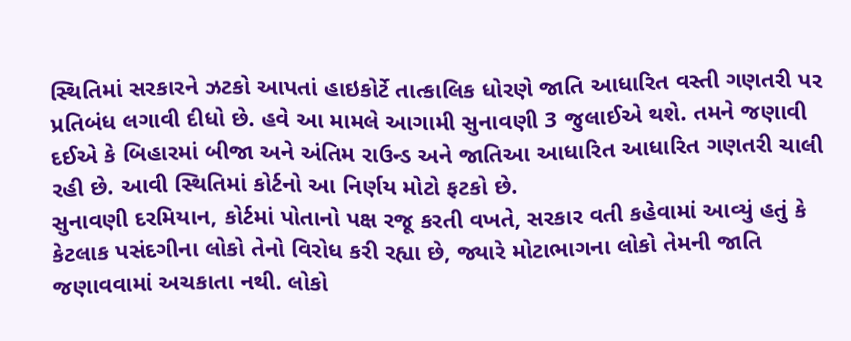સ્થિતિમાં સરકારને ઝટકો આપતાં હાઇકોર્ટે તાત્કાલિક ધોરણે જાતિ આધારિત વસ્તી ગણતરી પર પ્રતિબંધ લગાવી દીધો છે. હવે આ મામલે આગામી સુનાવણી 3 જુલાઈએ થશે. તમને જણાવી દઈએ કે બિહારમાં બીજા અને અંતિમ રાઉન્ડ અને જાતિઆ આધારિત આધારિત ગણતરી ચાલી રહી છે. આવી સ્થિતિમાં કોર્ટનો આ નિર્ણય મોટો ફટકો છે.
સુનાવણી દરમિયાન, કોર્ટમાં પોતાનો પક્ષ રજૂ કરતી વખતે, સરકાર વતી કહેવામાં આવ્યું હતું કે કેટલાક પસંદગીના લોકો તેનો વિરોધ કરી રહ્યા છે, જ્યારે મોટાભાગના લોકો તેમની જાતિ જણાવવામાં અચકાતા નથી. લોકો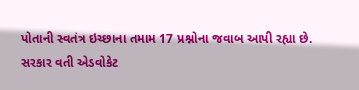પોતાની સ્વતંત્ર ઇચ્છાના તમામ 17 પ્રશ્નોના જવાબ આપી રહ્યા છે.
સરકાર વતી એડવોકેટ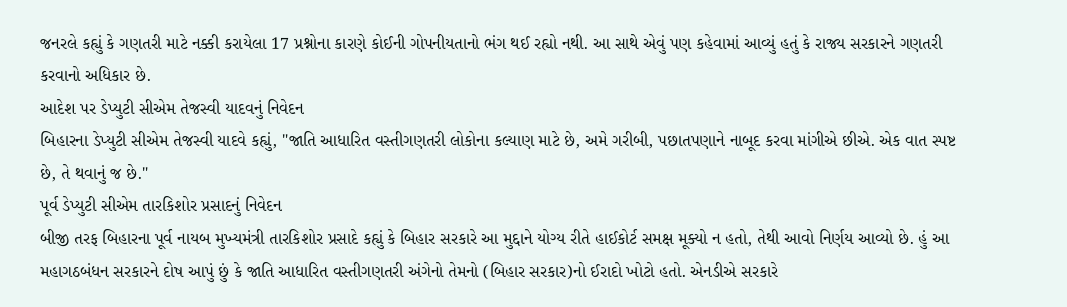જનરલે કહ્યું કે ગણતરી માટે નક્કી કરાયેલા 17 પ્રશ્નોના કારણે કોઈની ગોપનીયતાનો ભંગ થઈ રહ્યો નથી. આ સાથે એવું પણ કહેવામાં આવ્યું હતું કે રાજ્ય સરકારને ગણતરી કરવાનો અધિકાર છે.
આદેશ પર ડેપ્યુટી સીએમ તેજસ્વી યાદવનું નિવેદન
બિહારના ડેપ્યુટી સીએમ તેજસ્વી યાદવે કહ્યું, "જાતિ આધારિત વસ્તીગણતરી લોકોના કલ્યાણ માટે છે, અમે ગરીબી, પછાતપણાને નાબૂદ કરવા માંગીએ છીએ. એક વાત સ્પષ્ટ છે, તે થવાનું જ છે."
પૂર્વ ડેપ્યુટી સીએમ તારકિશોર પ્રસાદનું નિવેદન
બીજી તરફ બિહારના પૂર્વ નાયબ મુખ્યમંત્રી તારકિશોર પ્રસાદે કહ્યું કે બિહાર સરકારે આ મુદ્દાને યોગ્ય રીતે હાઈકોર્ટ સમક્ષ મૂક્યો ન હતો, તેથી આવો નિર્ણય આવ્યો છે. હું આ મહાગઠબંધન સરકારને દોષ આપું છું કે જાતિ આધારિત વસ્તીગણતરી અંગેનો તેમનો (બિહાર સરકાર)નો ઈરાદો ખોટો હતો. એનડીએ સરકારે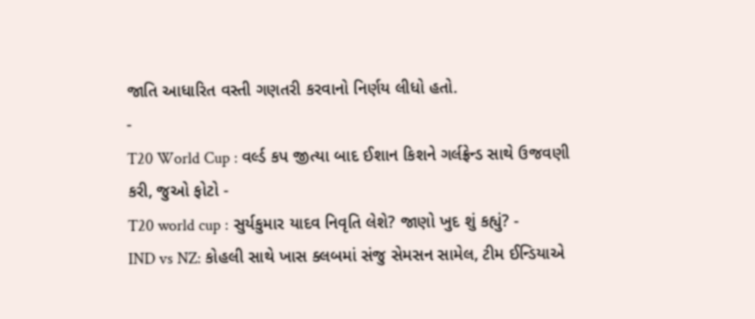જાતિ આધારિત વસ્તી ગણતરી કરવાનો નિર્ણય લીધો હતો.
-
T20 World Cup : વર્લ્ડ કપ જીત્યા બાદ ઈશાન કિશને ગર્લફ્રેન્ડ સાથે ઉજવણી કરી, જુઓ ફોટો -
T20 world cup : સુર્યકુમાર યાદવ નિવૃતિ લેશે? જાણો ખુદ શું કહ્યું? -
IND vs NZ: કોહલી સાથે ખાસ ક્લબમાં સંજુ સેમસન સામેલ, ટીમ ઈન્ડિયાએ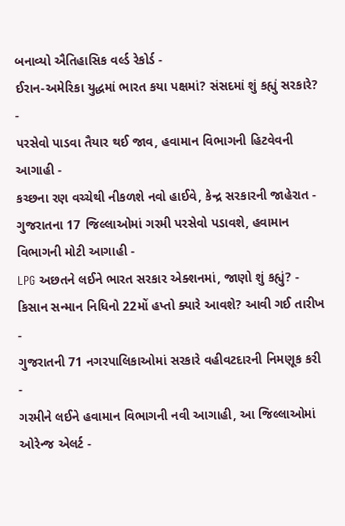બનાવ્યો ઐતિહાસિક વર્લ્ડ રેકોર્ડ -
ઈરાન-અમેરિકા યુદ્ધમાં ભારત કયા પક્ષમાં? સંસદમાં શું કહ્યું સરકારે? -
પરસેવો પાડવા તૈયાર થઈ જાવ, હવામાન વિભાગની હિટવેવની આગાહી -
કચ્છના રણ વચ્ચેથી નીકળશે નવો હાઈવે, કેન્દ્ર સરકારની જાહેરાત -
ગુજરાતના 17 જિલ્લાઓમાં ગરમી પરસેવો પડાવશે, હવામાન વિભાગની મોટી આગાહી -
LPG અછતને લઈને ભારત સરકાર એક્શનમાં, જાણો શું કહ્યું? -
કિસાન સન્માન નિધિનો 22મોં હપ્તો ક્યારે આવશે? આવી ગઈ તારીખ -
ગુજરાતની 71 નગરપાલિકાઓમાં સરકારે વહીવટદારની નિમણૂક કરી -
ગરમીને લઈને હવામાન વિભાગની નવી આગાહી, આ જિલ્લાઓમાં ઓરેન્જ એલર્ટ -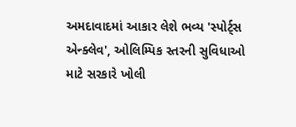અમદાવાદમાં આકાર લેશે ભવ્ય 'સ્પોર્ટ્સ એન્ક્લેવ', ઓલિમ્પિક સ્તરની સુવિધાઓ માટે સરકારે ખોલી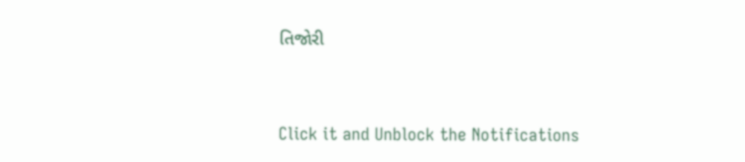તિજોરી




Click it and Unblock the Notifications